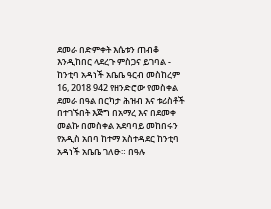ደመራ በድምቀት እሴቱን ጠብቆ እንዲከበር ላደረጉ ምስጋና ይገባል - ከንቲባ አዳነች አቤቤ ዓርብ መስከረም 16, 2018 942 የዘንድሮው የመስቀል ደመራ በዓል በርካታ ሕዝብ እና ቱሪስቶች በተገኙበት እጅግ በአማረ እና በደመቀ መልኩ በመስቀል አደባባይ መከበሩን የአዲስ አበባ ከተማ አስተዳደር ከንቲባ አዳነች አቤቤ ገለፁ። በዓሉ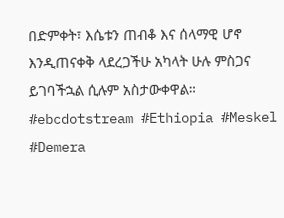በድምቀት፣ እሴቱን ጠብቆ እና ሰላማዊ ሆኖ እንዲጠናቀቅ ላደረጋችሁ አካላት ሁሉ ምስጋና ይገባችኋል ሲሉም አስታውቀዋል። #ebcdotstream #Ethiopia #Meskel #Demera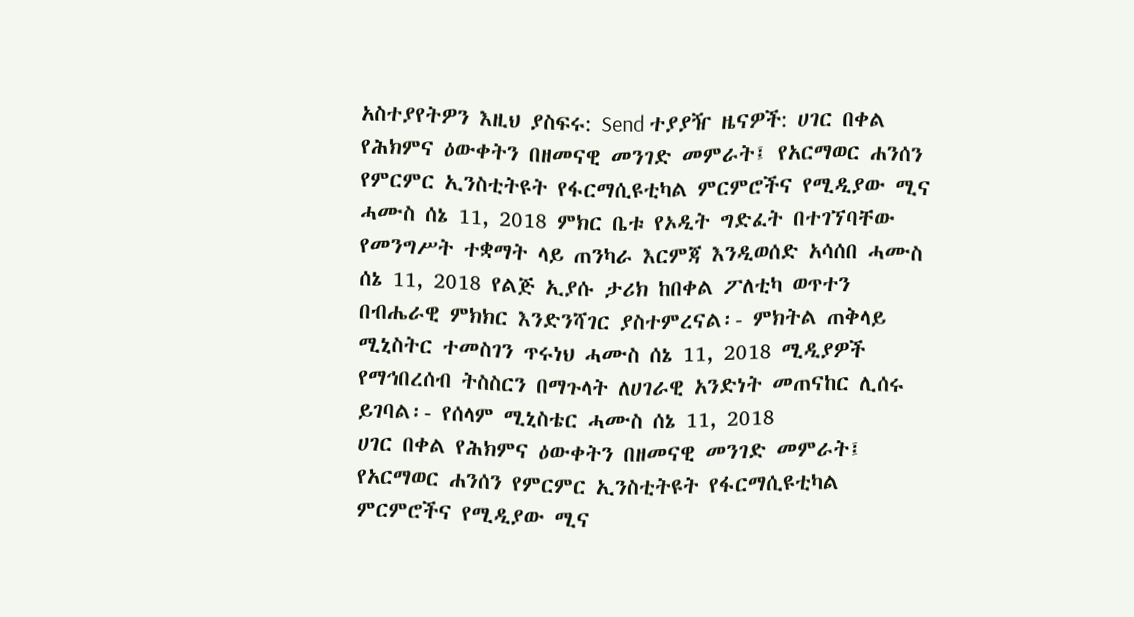አስተያየትዎን እዚህ ያስፍሩ: Send ተያያዥ ዜናዎች: ሀገር በቀል የሕክምና ዕውቀትን በዘመናዊ መንገድ መምራት፤ የአርማወር ሐንሰን የምርምር ኢንስቲትዩት የፋርማሲዩቲካል ምርምሮችና የሚዲያው ሚና ሓሙስ ሰኔ 11, 2018 ምክር ቤቱ የኦዲት ግድፈት በተገኘባቸው የመንግሥት ተቋማት ላይ ጠንካራ እርምጃ እንዲወሰድ አሳሰበ ሓሙስ ሰኔ 11, 2018 የልጅ ኢያሱ ታሪክ ከበቀል ፖለቲካ ወጥተን በብሔራዊ ምክክር እንድንሻገር ያስተምረናል፡- ምክትል ጠቅላይ ሚኒስትር ተመስገን ጥሩነህ ሓሙስ ሰኔ 11, 2018 ሚዲያዎች የማኅበረሰብ ትስስርን በማጉላት ለሀገራዊ አንድነት መጠናከር ሊሰሩ ይገባል፡- የሰላም ሚኒስቴር ሓሙስ ሰኔ 11, 2018
ሀገር በቀል የሕክምና ዕውቀትን በዘመናዊ መንገድ መምራት፤ የአርማወር ሐንሰን የምርምር ኢንስቲትዩት የፋርማሲዩቲካል ምርምሮችና የሚዲያው ሚና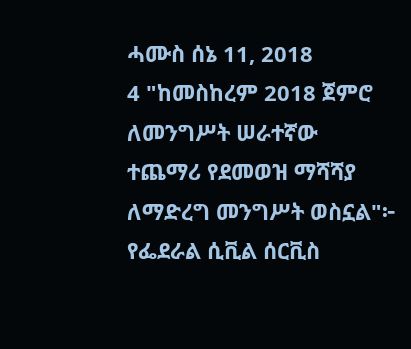ሓሙስ ሰኔ 11, 2018
4 "ከመስከረም 2018 ጀምሮ ለመንግሥት ሠራተኛው ተጨማሪ የደመወዝ ማሻሻያ ለማድረግ መንግሥት ወስኗል"፦ የፌደራል ሲቪል ሰርቪስ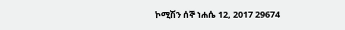ኮሚሽን ሰኞ ነሐሴ 12, 2017 29674